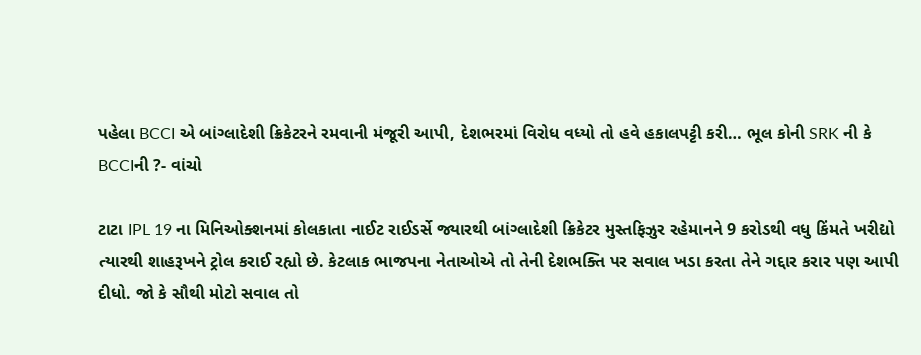પહેલા BCCI એ બાંગ્લાદેશી ક્રિકેટરને રમવાની મંજૂરી આપી, દેશભરમાં વિરોધ વધ્યો તો હવે હકાલપટ્ટી કરી… ભૂલ કોની SRK ની કે BCCIની ?- વાંચો

ટાટા IPL 19 ના મિનિઓક્શનમાં કોલકાતા નાઈટ રાઈડર્સે જ્યારથી બાંગ્લાદેશી ક્રિકેટર મુસ્તફિઝુર રહેમાનને 9 કરોડથી વધુ કિંમતે ખરીદ્યો ત્યારથી શાહરૂખને ટ્રોલ કરાઈ રહ્યો છે. કેટલાક ભાજપના નેતાઓએ તો તેની દેશભક્તિ પર સવાલ ખડા કરતા તેને ગદ્દાર કરાર પણ આપી દીધો. જો કે સૌથી મોટો સવાલ તો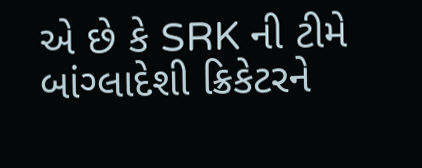એ છે કે SRK ની ટીમે બાંગ્લાદેશી ક્રિકેટરને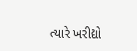ત્યારે ખરીદ્યો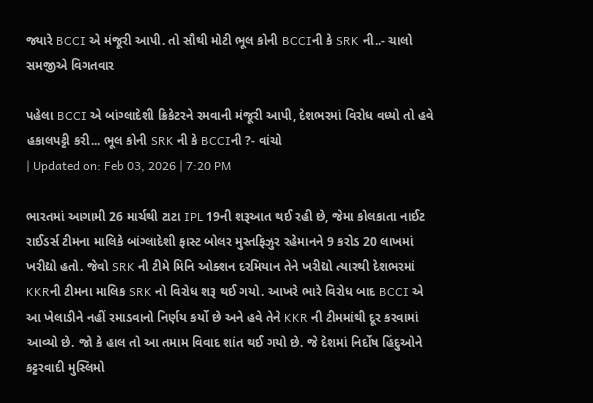જ્યારે BCCI એ મંજૂરી આપી. તો સૌથી મોટી ભૂલ કોની BCCIની કે SRK ની..- ચાલો સમજીએ વિગતવાર

પહેલા BCCI એ બાંગ્લાદેશી ક્રિકેટરને રમવાની મંજૂરી આપી, દેશભરમાં વિરોધ વધ્યો તો હવે હકાલપટ્ટી કરી... ભૂલ કોની SRK ની કે BCCIની ?- વાંચો
| Updated on: Feb 03, 2026 | 7:20 PM

ભારતમાં આગામી 26 માર્ચથી ટાટા IPL 19ની શરૂઆત થઈ રહી છે, જેમા કોલકાતા નાઈટ રાઈડર્સ ટીમના માલિકે બાંગ્લાદેશી ફાસ્ટ બોલર મુસ્તફિઝુર રહેમાનને 9 કરોડ 20 લાખમાં ખરીદ્યો હતો. જેવો SRK ની ટીમે મિનિ ઓક્શન દરમિયાન તેને ખરીદ્યો ત્યારથી દેશભરમાં KKRની ટીમના માલિક SRK નો વિરોધ શરૂ થઈ ગયો. આખરે ભારે વિરોધ બાદ BCCI એ આ ખેલાડીને નહીં રમાડવાનો નિર્ણય કર્યો છે અને હવે તેને KKR ની ટીમમાંથી દૂર કરવામાં આવ્યો છે. જો કે હાલ તો આ તમામ વિવાદ શાંત થઈ ગયો છે. જે દેશમાં નિર્દોષ હિંદુઓને  કટ્ટરવાદી મુસ્લિમો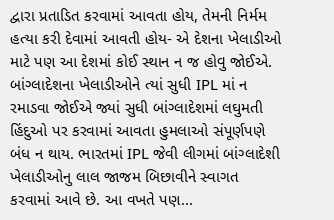દ્વારા પ્રતાડિત કરવામાં આવતા હોય, તેમની નિર્મમ હત્યા કરી દેવામાં આવતી હોય- એ દેશના ખેલાડીઓ માટે પણ આ દેશમાં કોઈ સ્થાન ન જ હોવુ જોઈએ. બાંગ્લાદેશના ખેલાડીઓને ત્યાં સુધી IPL માં ન રમાડવા જોઈએ જ્યાં સુધી બાંગ્લાદેશમાં લઘુમતી હિંદુઓ પર કરવામાં આવતા હુમલાઓ સંપૂર્ણપણે બંધ ન થાય. ભારતમાં IPL જેવી લીગમાં બાંગ્લાદેશી ખેલાડીઓનુ લાલ જાજમ બિછાવીને સ્વાગત કરવામાં આવે છે. આ વખતે પણ...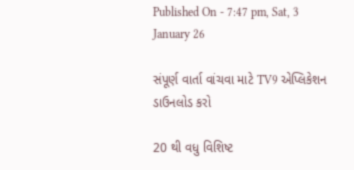Published On - 7:47 pm, Sat, 3 January 26

સંપૂર્ણ વાર્તા વાંચવા માટે TV9 એપ્લિકેશન ડાઉનલોડ કરો

20 થી વધુ વિશિષ્ટ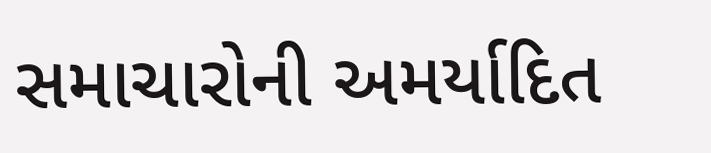સમાચારોની અમર્યાદિત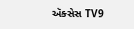ઍક્સેસ TV9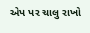એપ પર ચાલુ રાખો